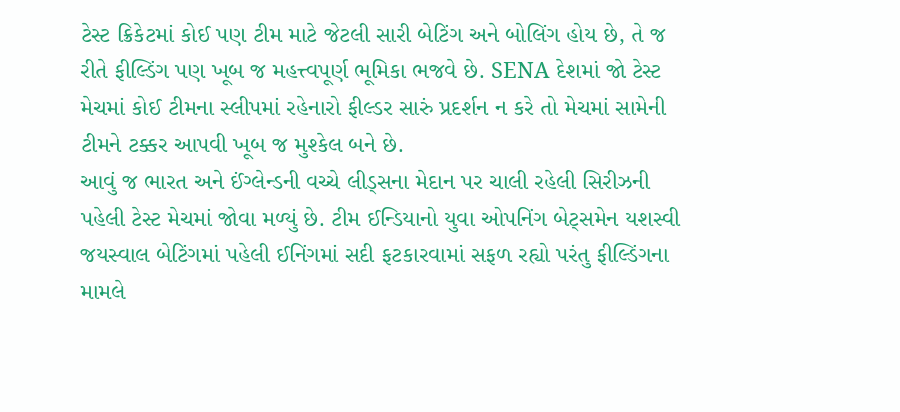ટેસ્ટ ક્રિકેટમાં કોઈ પણ ટીમ માટે જેટલી સારી બેટિંગ અને બોલિંગ હોય છે, તે જ રીતે ફીલ્ડિંગ પણ ખૂબ જ મહત્ત્વપૂર્ણ ભૂમિકા ભજવે છે. SENA દેશમાં જો ટેસ્ટ મેચમાં કોઈ ટીમના સ્લીપમાં રહેનારો ફીલ્ડર સારું પ્રદર્શન ન કરે તો મેચમાં સામેની ટીમને ટક્કર આપવી ખૂબ જ મુશ્કેલ બને છે.
આવું જ ભારત અને ઈંગ્લેન્ડની વચ્ચે લીડ્સના મેદાન પર ચાલી રહેલી સિરીઝની પહેલી ટેસ્ટ મેચમાં જોવા મળ્યું છે. ટીમ ઈન્ડિયાનો યુવા ઓપનિંગ બેટ્સમેન યશસ્વી જયસ્વાલ બેટિંગમાં પહેલી ઈનિંગમાં સદી ફટકારવામાં સફળ રહ્યો પરંતુ ફીલ્ડિંગના મામલે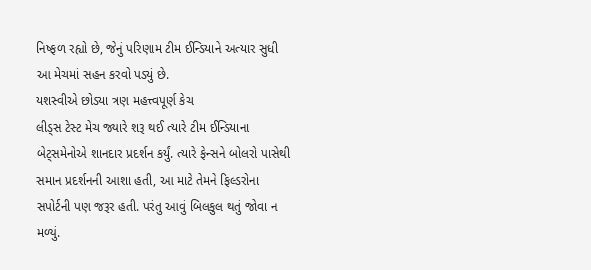નિષ્ફળ રહ્યો છે, જેનું પરિણામ ટીમ ઈન્ડિયાને અત્યાર સુધી આ મેચમાં સહન કરવો પડ્યું છે.
યશસ્વીએ છોડ્યા ત્રણ મહત્ત્વપૂર્ણ કેચ
લીડ્સ ટેસ્ટ મેચ જ્યારે શરૂ થઈ ત્યારે ટીમ ઈન્ડિયાના બેટ્સમેનોએ શાનદાર પ્રદર્શન કર્યું. ત્યારે ફેન્સને બોલરો પાસેથી સમાન પ્રદર્શનની આશા હતી, આ માટે તેમને ફિલ્ડરોના સપોર્ટની પણ જરૂર હતી. પરંતુ આવું બિલકુલ થતું જોવા ન મળ્યું.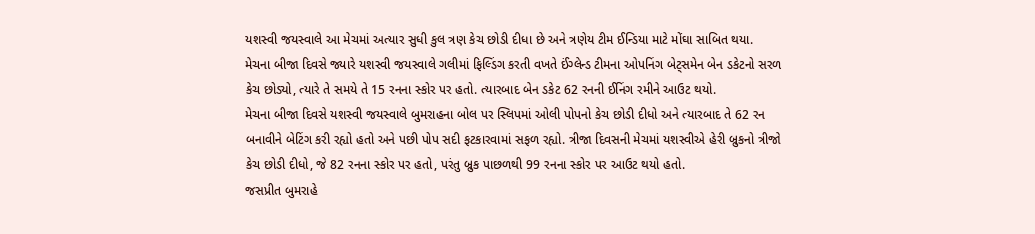યશસ્વી જયસ્વાલે આ મેચમાં અત્યાર સુધી કુલ ત્રણ કેચ છોડી દીધા છે અને ત્રણેય ટીમ ઈન્ડિયા માટે મોંઘા સાબિત થયા.
મેચના બીજા દિવસે જ્યારે યશસ્વી જયસ્વાલે ગલીમાં ફિલ્ડિંગ કરતી વખતે ઈંગ્લેન્ડ ટીમના ઓપનિંગ બેટ્સમેન બેન ડકેટનો સરળ કેચ છોડ્યો, ત્યારે તે સમયે તે 15 રનના સ્કોર પર હતો. ત્યારબાદ બેન ડકેટ 62 રનની ઈનિંગ રમીને આઉટ થયો.
મેચના બીજા દિવસે યશસ્વી જયસ્વાલે બુમરાહના બોલ પર સ્લિપમાં ઓલી પોપનો કેચ છોડી દીધો અને ત્યારબાદ તે 62 રન બનાવીને બેટિંગ કરી રહ્યો હતો અને પછી પોપ સદી ફટકારવામાં સફળ રહ્યો. ત્રીજા દિવસની મેચમાં યશસ્વીએ હેરી બ્રુકનો ત્રીજો કેચ છોડી દીધો, જે 82 રનના સ્કોર પર હતો, પરંતુ બ્રુક પાછળથી 99 રનના સ્કોર પર આઉટ થયો હતો.
જસપ્રીત બુમરાહે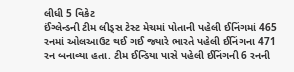લીધી 5 વિકેટ
ઈંગ્લેન્ડની ટીમ લીડ્સ ટેસ્ટ મેચમાં પોતાની પહેલી ઈનિંગમાં 465 રનમાં ઓલઆઉટ થઈ ગઈ જ્યારે ભારતે પહેલી ઈનિંગના 471 રન બનાવ્યા હતા. ટીમ ઈન્ડિયા પાસે પહેલી ઈનિંગની 6 રનની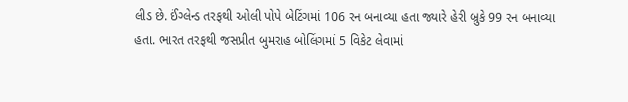લીડ છે. ઈંગ્લેન્ડ તરફથી ઓલી પોપે બેટિંગમાં 106 રન બનાવ્યા હતા જ્યારે હેરી બ્રુકે 99 રન બનાવ્યા હતા. ભારત તરફથી જસપ્રીત બુમરાહ બોલિંગમાં 5 વિકેટ લેવામાં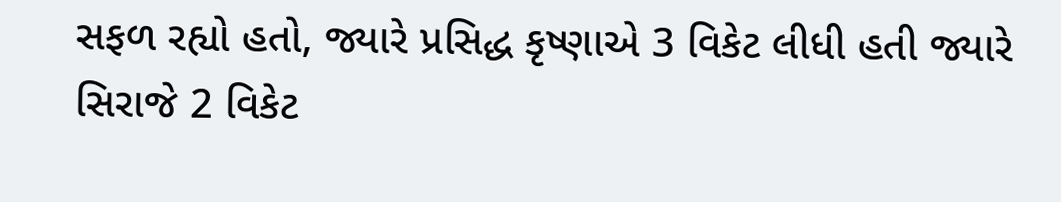સફળ રહ્યો હતો, જ્યારે પ્રસિદ્ધ કૃષ્ણાએ 3 વિકેટ લીધી હતી જ્યારે સિરાજે 2 વિકેટ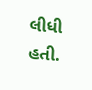લીધી હતી.